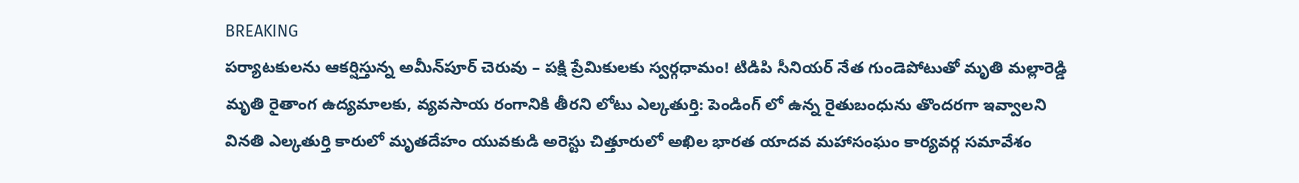BREAKING
పర్యాటకులను ఆకర్షిస్తున్న అమీన్‌పూర్ చెరువు – పక్షి ప్రేమికులకు స్వర్గధామం! టిడిపి సీనియర్ నేత గుండెపోటుతో మృతి మల్లారెడ్డి మృతి రైతాంగ ఉద్యమాలకు, వ్యవసాయ రంగానికి తీరని లోటు ఎల్కతుర్తి: పెండింగ్ లో ఉన్న రైతుబంధును తొందరగా ఇవ్వాలని వినతి ఎల్కతుర్తి కారులో మృతదేహం యువకుడి అరెస్టు చిత్తూరులో అఖిల భారత యాదవ మహాసంఘం కార్యవర్గ సమావేశం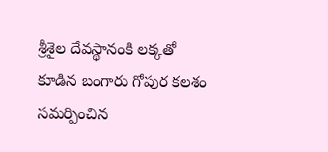శ్రీశైల దేవస్థానంకి లక్కతో కూడిన బంగారు గోపుర కలశం సమర్పించిన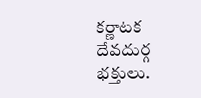కర్ణాటక దేవదుర్గ భక్తులు.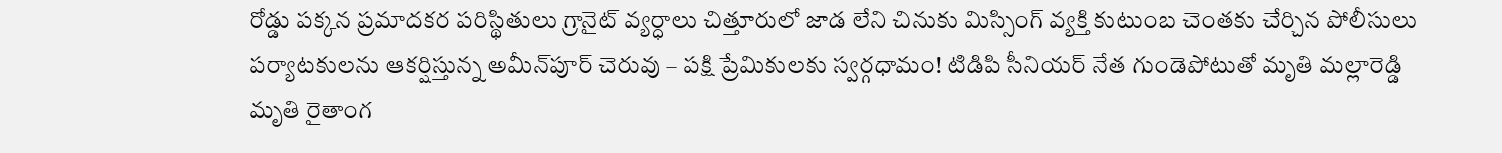రోడ్డు పక్కన ప్రమాదకర పరిస్థితులు గ్రానైట్ వ్యర్ధాలు చిత్తూరులో జాడ లేని చినుకు మిస్సింగ్ వ్యక్తి కుటుంబ చెంతకు చేర్చిన పోలీసులు పర్యాటకులను ఆకర్షిస్తున్న అమీన్‌పూర్ చెరువు – పక్షి ప్రేమికులకు స్వర్గధామం! టిడిపి సీనియర్ నేత గుండెపోటుతో మృతి మల్లారెడ్డి మృతి రైతాంగ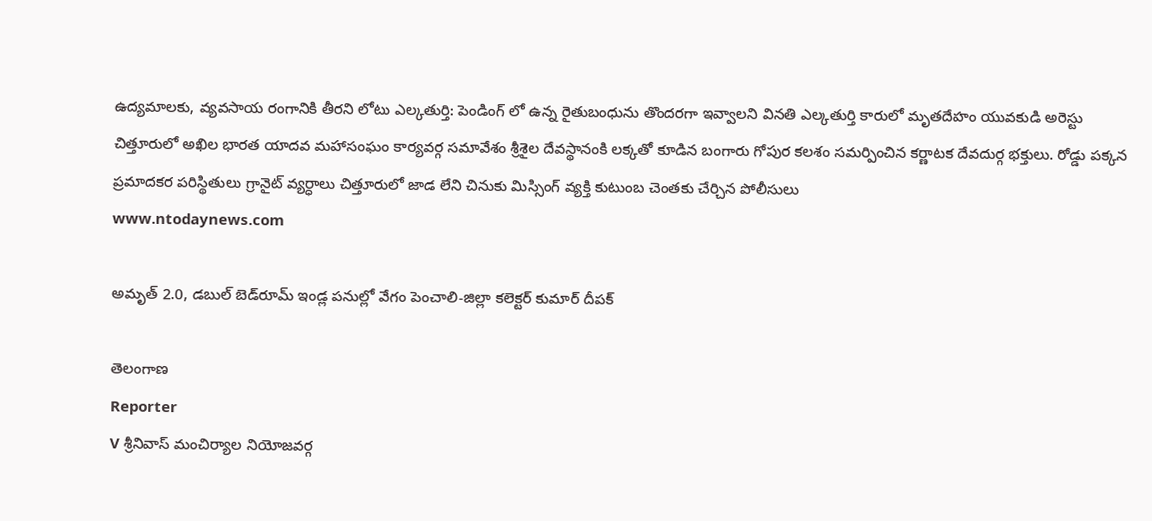ఉద్యమాలకు, వ్యవసాయ రంగానికి తీరని లోటు ఎల్కతుర్తి: పెండింగ్ లో ఉన్న రైతుబంధును తొందరగా ఇవ్వాలని వినతి ఎల్కతుర్తి కారులో మృతదేహం యువకుడి అరెస్టు చిత్తూరులో అఖిల భారత యాదవ మహాసంఘం కార్యవర్గ సమావేశం శ్రీశైల దేవస్థానంకి లక్కతో కూడిన బంగారు గోపుర కలశం సమర్పించిన కర్ణాటక దేవదుర్గ భక్తులు. రోడ్డు పక్కన ప్రమాదకర పరిస్థితులు గ్రానైట్ వ్యర్ధాలు చిత్తూరులో జాడ లేని చినుకు మిస్సింగ్ వ్యక్తి కుటుంబ చెంతకు చేర్చిన పోలీసులు
www.ntodaynews.com

అమృత్ 2.0, డబుల్ బెడ్‌రూమ్ ఇండ్ల పనుల్లో వేగం పెంచాలి-జిల్లా కలెక్టర్ కుమార్ దీపక్

తెలంగాణ
Reporter
V శ్రీనివాస్ మంచిర్యాల నియోజవర్గ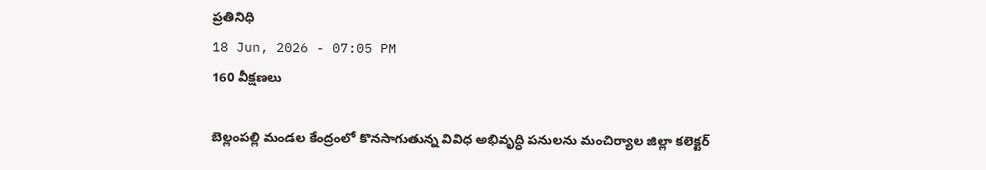ప్రతినిధి
18 Jun, 2026 - 07:05 PM
160 వీక్షణలు

బెల్లంపల్లి మండల కేంద్రంలో కొనసాగుతున్న వివిధ అభివృద్ధి పనులను మంచిర్యాల జిల్లా కలెక్టర్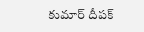కుమార్ దీపక్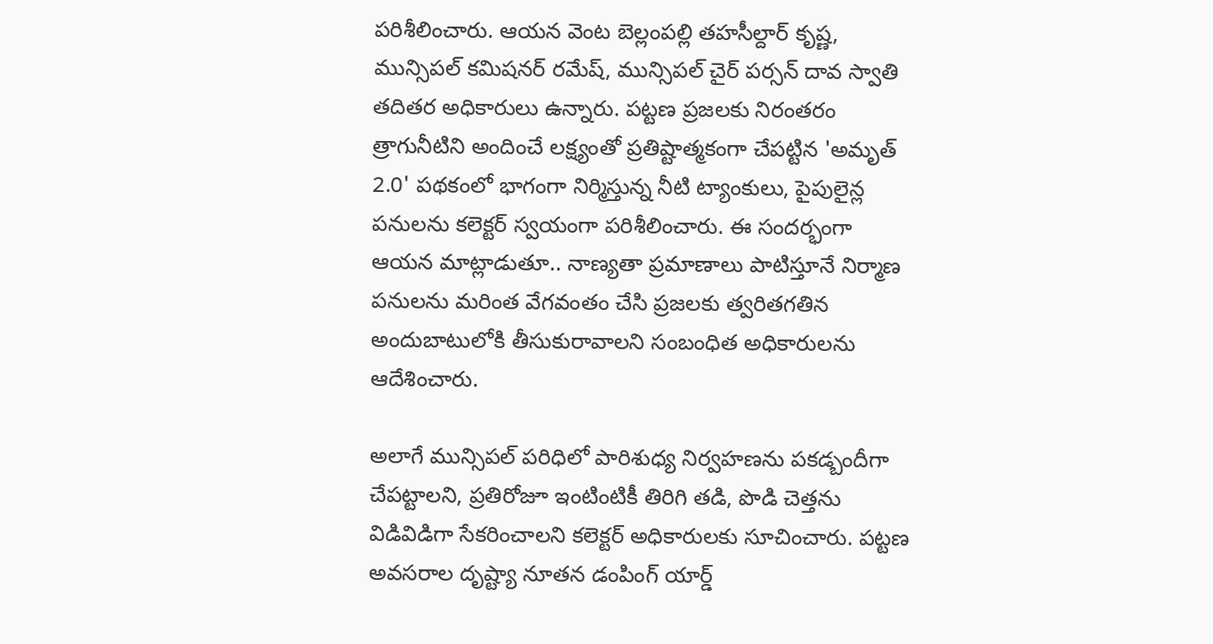పరిశీలించారు. ఆయన వెంట బెల్లంపల్లి తహసీల్దార్ కృష్ణ, మున్సిపల్ కమిషనర్ రమేష్, మున్సిపల్ చైర్ పర్సన్ దావ స్వాతి తదితర అధికారులు ఉన్నారు. పట్టణ ప్రజలకు నిరంతరం త్రాగునీటిని అందించే లక్ష్యంతో ప్రతిష్టాత్మకంగా చేపట్టిన 'అమృత్ 2.0' పథకంలో భాగంగా నిర్మిస్తున్న నీటి ట్యాంకులు, పైపులైన్ల పనులను కలెక్టర్ స్వయంగా పరిశీలించారు. ఈ సందర్భంగా ఆయన మాట్లాడుతూ.. నాణ్యతా ప్రమాణాలు పాటిస్తూనే నిర్మాణ పనులను మరింత వేగవంతం చేసి ప్రజలకు త్వరితగతిన అందుబాటులోకి తీసుకురావాలని సంబంధిత అధికారులను ఆదేశించారు.

అలాగే మున్సిపల్ పరిధిలో పారిశుధ్య నిర్వహణను పకడ్బందీగా చేపట్టాలని, ప్రతిరోజూ ఇంటింటికీ తిరిగి తడి, పొడి చెత్తను విడివిడిగా సేకరించాలని కలెక్టర్ అధికారులకు సూచించారు. పట్టణ అవసరాల దృష్ట్యా నూతన డంపింగ్ యార్డ్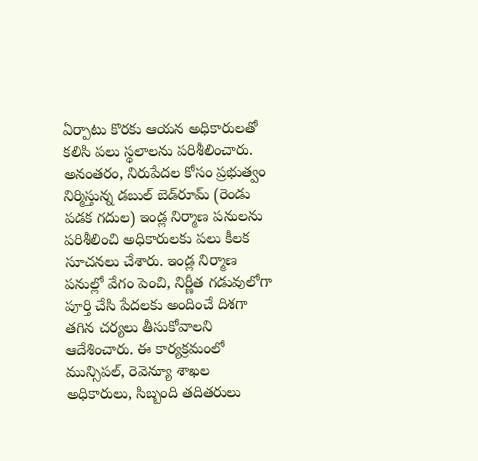ఏర్పాటు కొరకు ఆయన అధికారులతో కలిసి పలు స్థలాలను పరిశీలించారు. అనంతరం, నిరుపేదల కోసం ప్రభుత్వం నిర్మిస్తున్న డబుల్ బెడ్‌రూమ్ (రెండు పడక గదుల) ఇండ్ల నిర్మాణ పనులను పరిశీలించి అధికారులకు పలు కీలక సూచనలు చేశారు. ఇండ్ల నిర్మాణ పనుల్లో వేగం పెంచి, నిర్ణీత గడువులోగా పూర్తి చేసి పేదలకు అందించే దిశగా తగిన చర్యలు తీసుకోవాలని ఆదేశించారు. ఈ కార్యక్రమంలో మున్సిపల్, రెవెన్యూ శాఖల అధికారులు, సిబ్బంది తదితరులు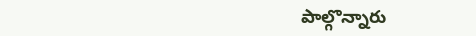పాల్గొన్నారు